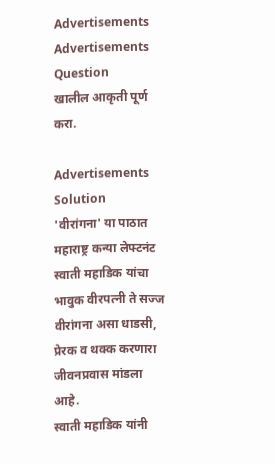Advertisements
Advertisements
Question
खालील आकृती पूर्ण करा.

Advertisements
Solution
'वीरांगना' या पाठात महाराष्ट्र कन्या लेफ्टनंट स्वाती महाडिक यांचा भावुक वीरपत्नी ते सज्ज वीरांगना असा धाडसी, प्रेरक व थक्क करणारा जीवनप्रवास मांडला आहे.
स्वाती महाडिक यांनी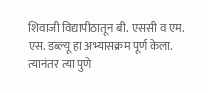शिवाजी विद्यापीठातून बी. एससी व एम. एस. डब्ल्यू हा अभ्यासक्रम पूर्ण केला. त्यानंतर त्या पुणे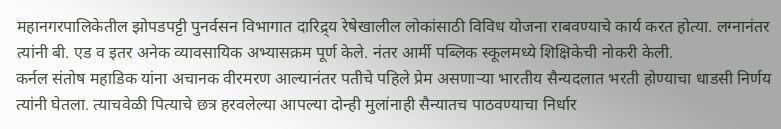महानगरपालिकेतील झोपडपट्टी पुनर्वसन विभागात दारिद्र्य रेषेखालील लोकांसाठी विविध योजना राबवण्याचे कार्य करत होत्या. लग्नानंतर त्यांनी बी. एड व इतर अनेक व्यावसायिक अभ्यासक्रम पूर्ण केले. नंतर आर्मी पब्लिक स्कूलमध्ये शिक्षिकेची नोकरी केली.
कर्नल संतोष महाडिक यांना अचानक वीरमरण आल्यानंतर पतीचे पहिले प्रेम असणाऱ्या भारतीय सैन्यदलात भरती होण्याचा धाडसी निर्णय त्यांनी घेतला. त्याचवेळी पित्याचे छत्र हरवलेल्या आपल्या दोन्ही मुलांनाही सैन्यातच पाठवण्याचा निर्धार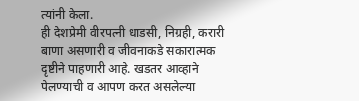त्यांनी केला.
ही देशप्रेमी वीरपत्नी धाडसी, निग्रही, करारी बाणा असणारी व जीवनाकडे सकारात्मक दृष्टीने पाहणारी आहे. खडतर आव्हाने पेलण्याची व आपण करत असलेल्या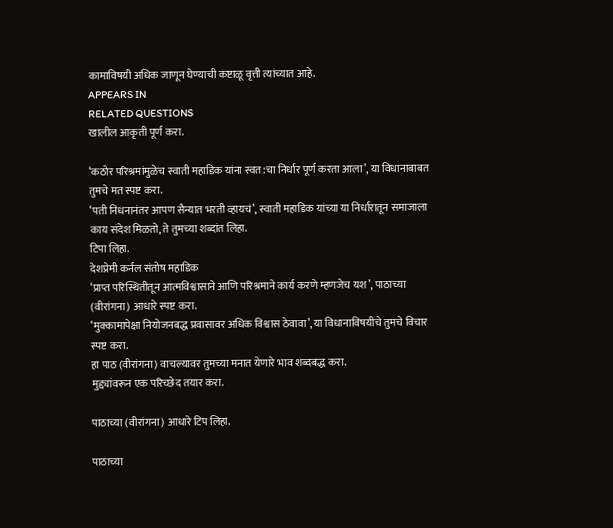कामाविषयी अधिक जाणून घेण्याची कष्टाळू वृत्ती त्यांच्यात आहे.
APPEARS IN
RELATED QUESTIONS
खालील आकृती पूर्ण करा.

‘कठोर परिश्रमांमुळेच स्वाती महाडिक यांना स्वत:चा निर्धार पूर्ण करता आला’, या विधानाबाबत तुमचे मत स्पष्ट करा.
‘पती निधनानंतर आपण सैन्यात भरती व्हायचं’, स्वाती महाडिक यांच्या या निर्धारातून समाजाला काय संदेश मिळतो, ते तुमच्या शब्दांत लिहा.
टिपा लिहा.
देशप्रेमी कर्नल संतोष महाडिक
‘प्राप्त परिस्थितीतून आत्मविश्वासाने आणि परिश्रमाने कार्य करणे म्हणजेच यश’, पाठाच्या (वीरांगना) आधारे स्पष्ट करा.
‘मुक्कामापेक्षा नियोजनबद्ध प्रवासावर अधिक विश्वास ठेवावा’, या विधानाविषयीचे तुमचे विचार स्पष्ट करा.
हा पाठ (वीरांगना) वाचल्यावर तुमच्या मनात येणारे भाव शब्दबद्ध करा.
मुद्द्यांवरून एक परिच्छेद तयार करा.

पाठाच्या (वीरांगना) आधारे टिप लिहा.

पाठाच्या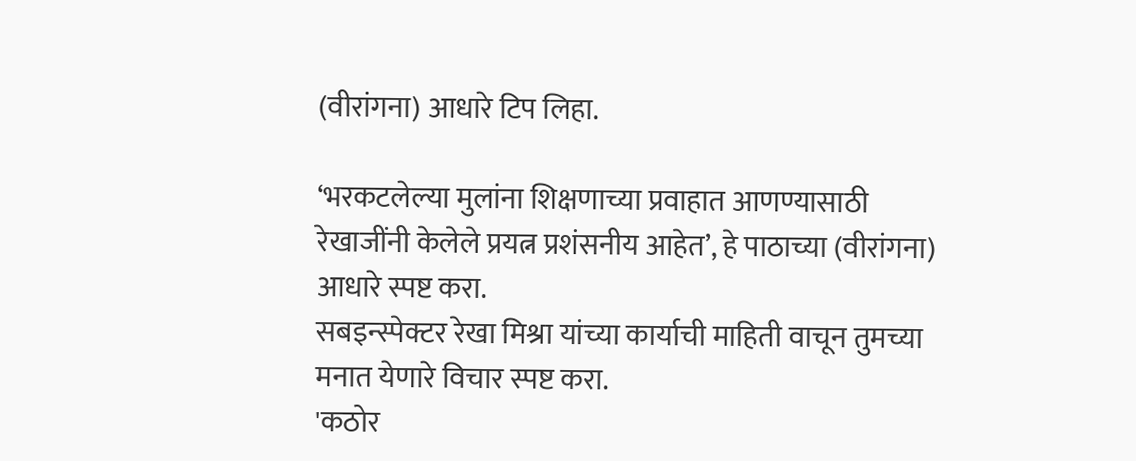(वीरांगना) आधारे टिप लिहा.

‘भरकटलेल्या मुलांना शिक्षणाच्या प्रवाहात आणण्यासाठी रेखाजींनी केलेले प्रयत्न प्रशंसनीय आहेत’, हे पाठाच्या (वीरांगना) आधारे स्पष्ट करा.
सबइन्स्पेक्टर रेखा मिश्रा यांच्या कार्याची माहिती वाचून तुमच्या मनात येणारे विचार स्पष्ट करा.
'कठोर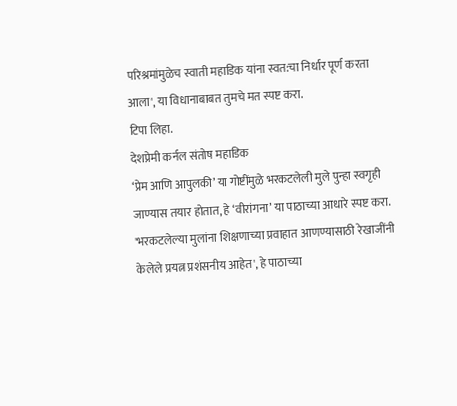परिश्रमांमुळेच स्वाती महाडिक यांना स्वत:चा निर्धार पूर्ण करता आला', या विधानाबाबत तुमचे मत स्पष्ट करा.
टिपा लिहा.
देशप्रेमी कर्नल संतोष महाडिक
‘प्रेम आणि आपुलकी’ या गोष्टींमुळे भरकटलेली मुले पुन्हा स्वगृही जाण्यास तयार होतात, हे ‘वीरांगना’ या पाठाच्या आधारे स्पष्ट करा.
'भरकटलेल्या मुलांना शिक्षणाच्या प्रवाहात आणण्यासाठी रेखाजींनी केलेले प्रयत्न प्रशंसनीय आहेत', हे पाठाच्या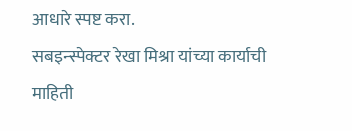आधारे स्पष्ट करा.
सबइन्स्पेक्टर रेखा मिश्रा यांच्या कार्याची माहिती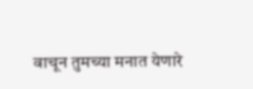वाचून तुमच्या मनात येणारे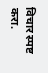विचार स्पष्ट करा.